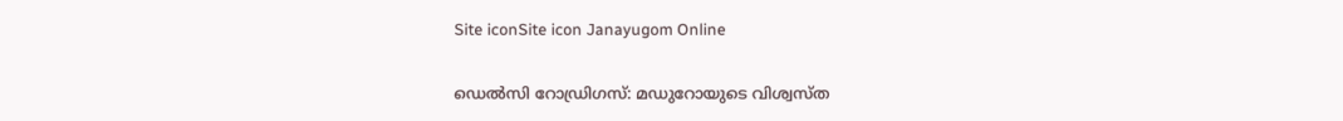Site iconSite icon Janayugom Online

ഡെൽസി റോഡ്രിഗസ്: മഡുറോയുടെ വിശ്വസ്ത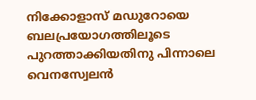നിക്കോളാസ് മഡുറോയെ ബലപ്രയോഗത്തിലൂടെ പുറത്താക്കിയതിനു പിന്നാലെ വെനസ്വേലന്‍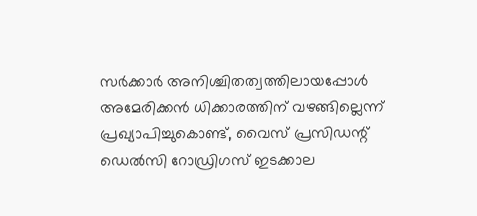സര്‍ക്കാര്‍ അനിശ്ചിതത്വത്തിലായപ്പോള്‍ അമേരിക്കൻ ധിക്കാരത്തിന് വഴങ്ങില്ലെന്ന് പ്രഖ്യാപിച്ചുകൊണ്ട്, വൈസ് പ്രസിഡന്റ് ഡെൽസി റോഡ്രിഗസ് ഇടക്കാല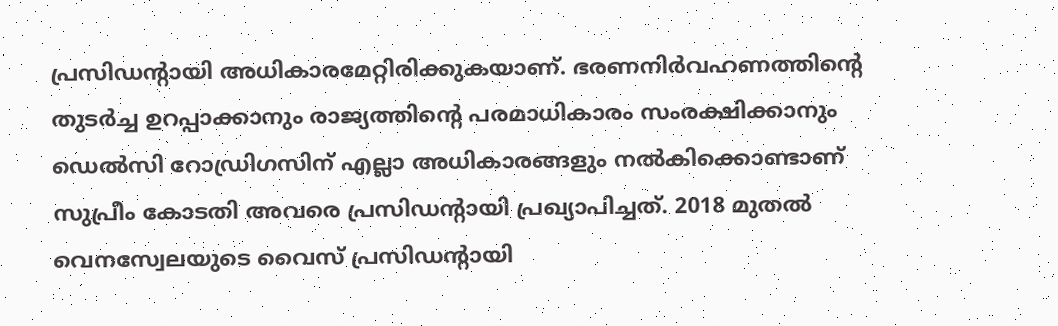പ്രസിഡന്റായി അധികാരമേറ്റിരിക്കുകയാണ്. ഭരണനിർവഹണത്തിന്റെ തുടർച്ച ഉറപ്പാക്കാനും രാജ്യത്തിന്റെ പരമാധികാരം സംരക്ഷിക്കാനും ഡെൽസി റോഡ്രിഗസിന് എല്ലാ അധികാരങ്ങളും നൽകിക്കൊണ്ടാണ് സുപ്രീം കോടതി അവരെ പ്രസിഡന്റായി പ്രഖ്യാപിച്ചത്. 2018 മുതൽ വെനസ്വേലയുടെ വൈസ് പ്രസിഡന്റായി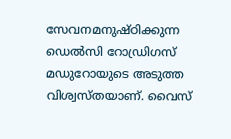സേവനമനുഷ്ഠിക്കുന്ന ഡെൽസി റോഡ്രിഗസ് മഡുറോയുടെ അടുത്ത വിശ്വസ്തയാണ്. വൈസ്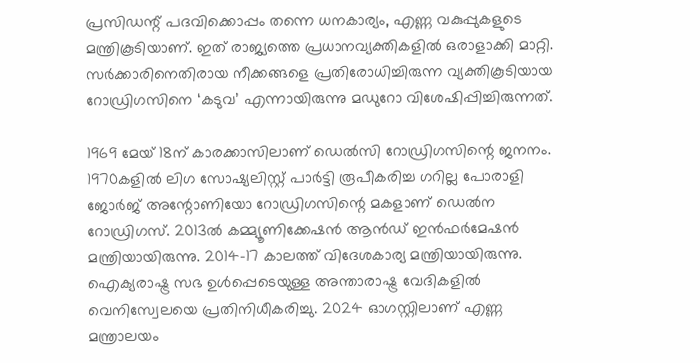പ്രസിഡന്റ് പദവിക്കൊപ്പം തന്നെ ധനകാര്യം, എണ്ണ വകുപ്പുകളുടെ മന്ത്രികൂടിയാണ്. ഇത് രാജ്യത്തെ പ്രധാനവ്യക്തികളിൽ ഒരാളാക്കി മാറ്റി. സർക്കാരിനെതിരായ നീക്കങ്ങളെ പ്രതിരോധിച്ചിരുന്ന വ്യക്തികൂടിയായ റോഡ്രിഗസിനെ ‘കടുവ’ എന്നായിരുന്നു മഡുറോ വിശേഷിപ്പിച്ചിരുന്നത്.

1969 മേയ് 18ന് കാരക്കാസിലാണ് ഡെൽസി റോഡ്രിഗസിന്റെ ജനനം. 1970കളിൽ ലിഗ സോഷ്യലിസ്റ്റ് പാർട്ടി രൂപീകരിച്ച ഗറില്ല പോരാളി ജോർജ് അന്റോണിയോ റോഡ്രിഗസിന്റെ മകളാണ് ഡെൽന റോഡ്രിഗസ്. 2013ൽ കമ്മ്യൂണിക്കേഷൻ ആൻഡ് ഇൻഫർമേഷൻ മന്ത്രിയായിരുന്നു. 2014–17 കാലത്ത് വിദേശകാര്യ മന്ത്രിയായിരുന്നു. ഐക്യരാഷ്ട്ര സഭ ഉൾപ്പെടെയുള്ള അന്താരാഷ്ട്ര വേദികളിൽ വെനിസ്വേലയെ പ്രതിനിധീകരിച്ചു. 2024 ഓഗസ്റ്റിലാണ് എണ്ണ മന്ത്രാലയം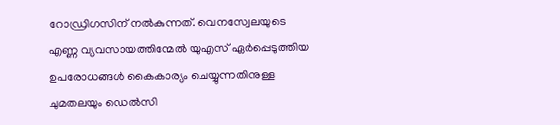റോഡ്രിഗസിന് നൽകുന്നത്. വെനസ്വേലയുടെ എണ്ണ വ്യവസായത്തിന്മേൽ യുഎസ് ഏർപ്പെടുത്തിയ ഉപരോധങ്ങൾ കൈകാര്യം ചെയ്യുന്നതിനുള്ള ചുമതലയും ഡെൽസി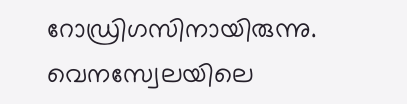റോഡ്രിഗസിനായിരുന്നു. വെനസ്വേലയിലെ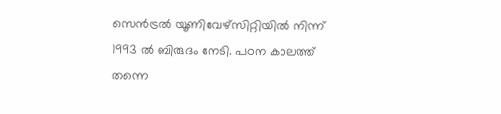സെൻട്രൽ യൂണിവേഴ്സിറ്റിയിൽ നിന്ന് 1993 ൽ ബിരുദം നേടി. പഠന കാലത്ത് തന്നെ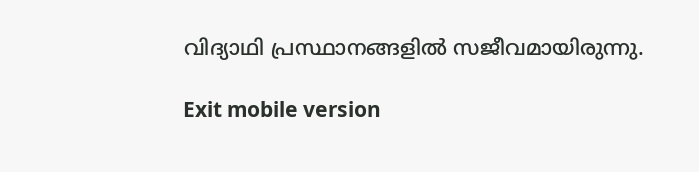വിദ്യാഥി പ്രസ്ഥാനങ്ങളിൽ സജീവമായിരുന്നു.

Exit mobile version